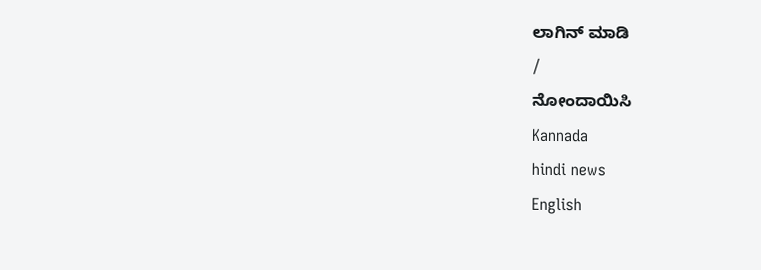ಲಾಗಿನ್ ಮಾಡಿ
/
ನೋಂದಾಯಿಸಿ
Kannada
hindi news
English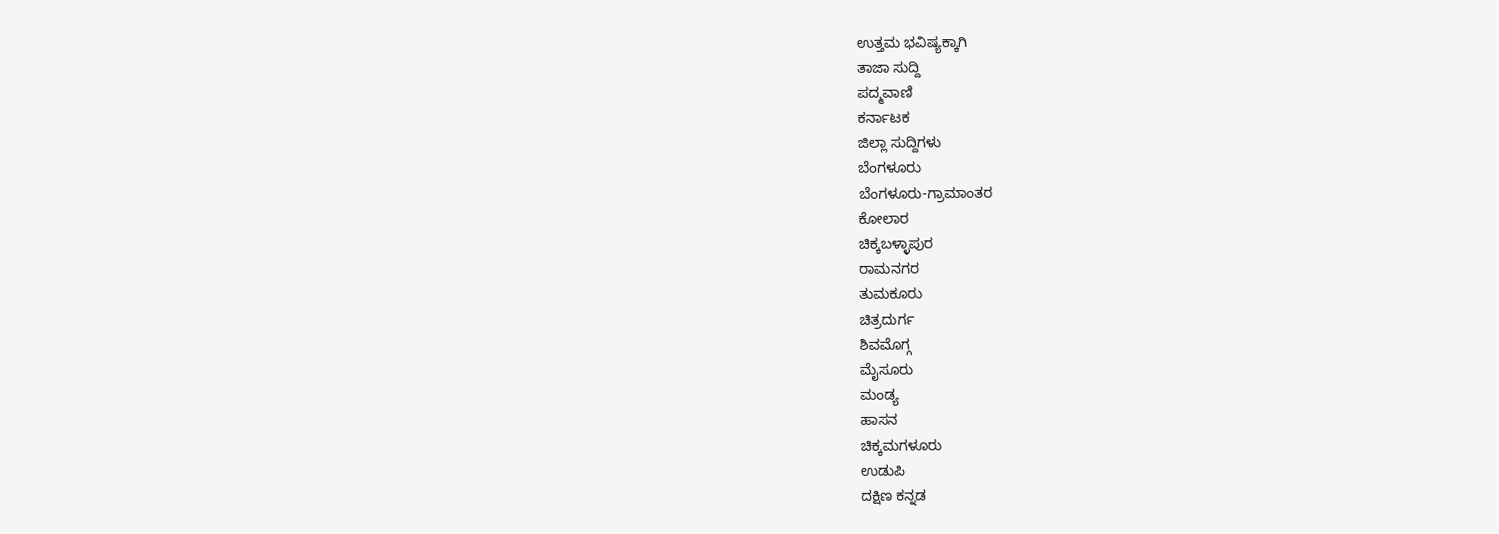ಉತ್ತಮ ಭವಿಷ್ಯಕ್ಕಾಗಿ
ತಾಜಾ ಸುದ್ದಿ
ಪದ್ಮವಾಣಿ
ಕರ್ನಾಟಕ
ಜಿಲ್ಲಾ ಸುದ್ದಿಗಳು
ಬೆಂಗಳೂರು
ಬೆಂಗಳೂರು-ಗ್ರಾಮಾಂತರ
ಕೋಲಾರ
ಚಿಕ್ಕಬಳ್ಳಾಪುರ
ರಾಮನಗರ
ತುಮಕೂರು
ಚಿತ್ರದುರ್ಗ
ಶಿವಮೊಗ್ಗ
ಮೈಸೂರು
ಮಂಡ್ಯ
ಹಾಸನ
ಚಿಕ್ಕಮಗಳೂರು
ಉಡುಪಿ
ದಕ್ಷಿಣ ಕನ್ನಡ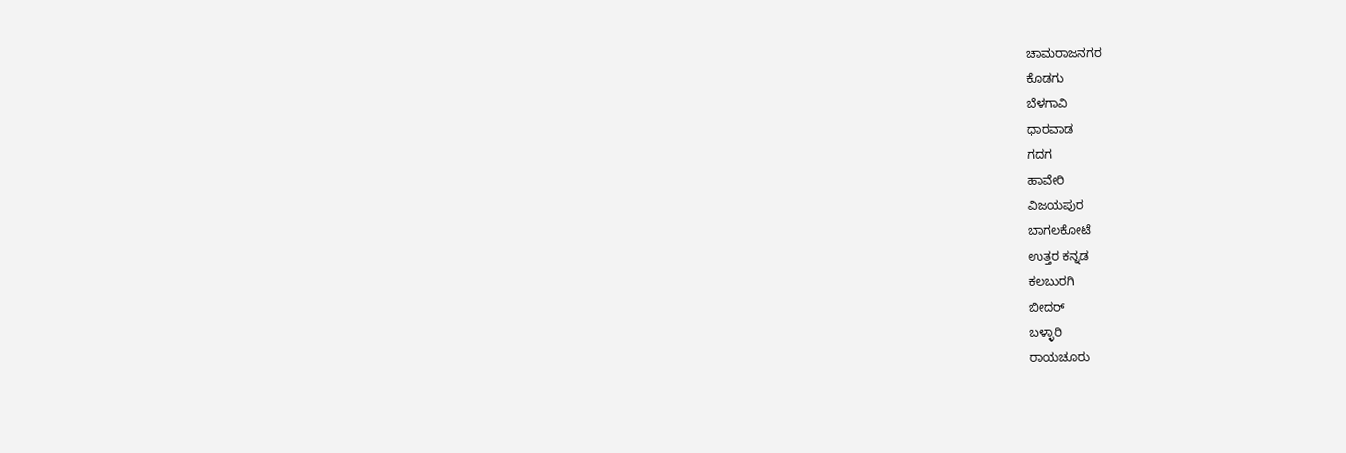ಚಾಮರಾಜನಗರ
ಕೊಡಗು
ಬೆಳಗಾವಿ
ಧಾರವಾಡ
ಗದಗ
ಹಾವೇರಿ
ವಿಜಯಪುರ
ಬಾಗಲಕೋಟೆ
ಉತ್ತರ ಕನ್ನಡ
ಕಲಬುರಗಿ
ಬೀದರ್
ಬಳ್ಳಾರಿ
ರಾಯಚೂರು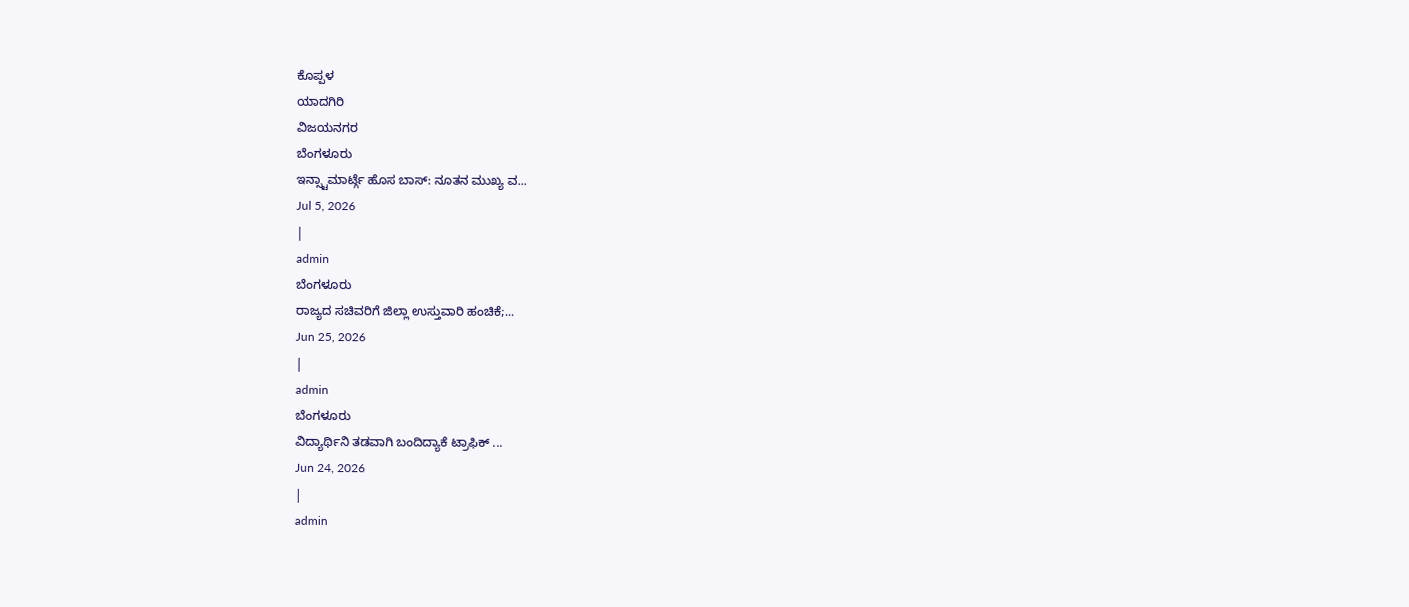ಕೊಪ್ಪಳ
ಯಾದಗಿರಿ
ವಿಜಯನಗರ
ಬೆಂಗಳೂರು
ಇನ್ಸ್ಟಾಮಾರ್ಟ್ಗೆ ಹೊಸ ಬಾಸ್: ನೂತನ ಮುಖ್ಯ ವ...
Jul 5, 2026
|
admin
ಬೆಂಗಳೂರು
ರಾಜ್ಯದ ಸಚಿವರಿಗೆ ಜಿಲ್ಲಾ ಉಸ್ತುವಾರಿ ಹಂಚಿಕೆ;...
Jun 25, 2026
|
admin
ಬೆಂಗಳೂರು
ವಿದ್ಯಾರ್ಥಿನಿ ತಡವಾಗಿ ಬಂದಿದ್ಯಾಕೆ ಟ್ರಾಫಿಕ್ ...
Jun 24, 2026
|
admin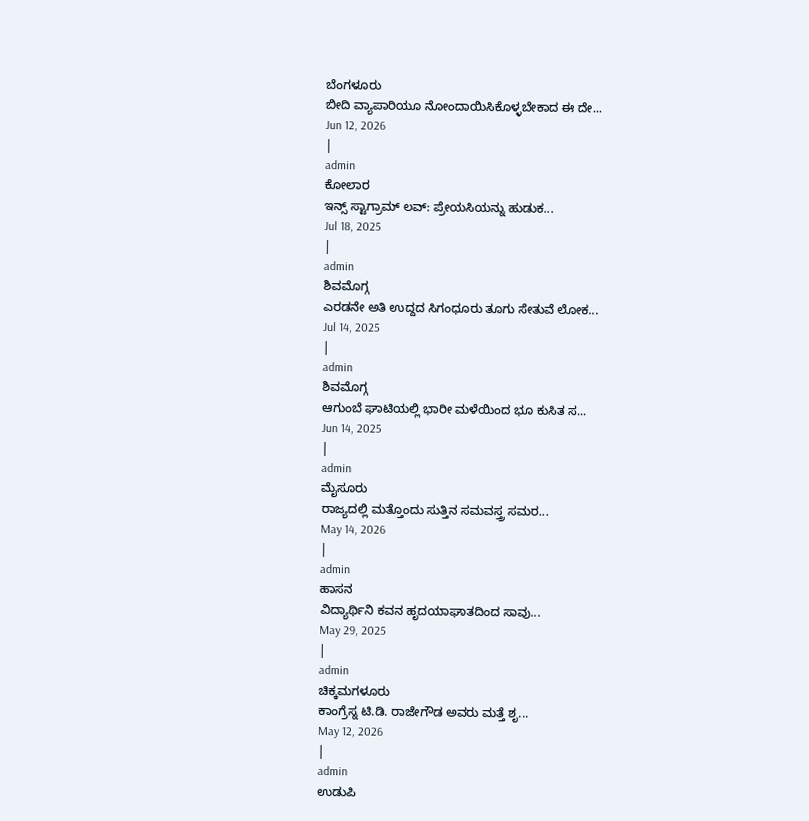ಬೆಂಗಳೂರು
ಬೀದಿ ವ್ಯಾಪಾರಿಯೂ ನೋಂದಾಯಿಸಿಕೊಳ್ಳಬೇಕಾದ ಈ ದೇ...
Jun 12, 2026
|
admin
ಕೋಲಾರ
ಇನ್ಸ್ ಸ್ಟಾಗ್ರಾಮ್ ಲವ್: ಪ್ರೇಯಸಿಯನ್ನು ಹುಡುಕ...
Jul 18, 2025
|
admin
ಶಿವಮೊಗ್ಗ
ಎರಡನೇ ಅತಿ ಉದ್ದದ ಸಿಗಂಧೂರು ತೂಗು ಸೇತುವೆ ಲೋಕ...
Jul 14, 2025
|
admin
ಶಿವಮೊಗ್ಗ
ಆಗುಂಬೆ ಘಾಟಿಯಲ್ಲಿ ಭಾರೀ ಮಳೆಯಿಂದ ಭೂ ಕುಸಿತ ಸ...
Jun 14, 2025
|
admin
ಮೈಸೂರು
ರಾಜ್ಯದಲ್ಲಿ ಮತ್ತೊಂದು ಸುತ್ತಿನ ಸಮವಸ್ತ್ರ ಸಮರ...
May 14, 2026
|
admin
ಹಾಸನ
ವಿದ್ಯಾರ್ಥಿನಿ ಕವನ ಹೃದಯಾಘಾತದಿಂದ ಸಾವು...
May 29, 2025
|
admin
ಚಿಕ್ಕಮಗಳೂರು
ಕಾಂಗ್ರೆಸ್ನ ಟಿ.ಡಿ. ರಾಜೇಗೌಡ ಅವರು ಮತ್ತೆ ಶೃ...
May 12, 2026
|
admin
ಉಡುಪಿ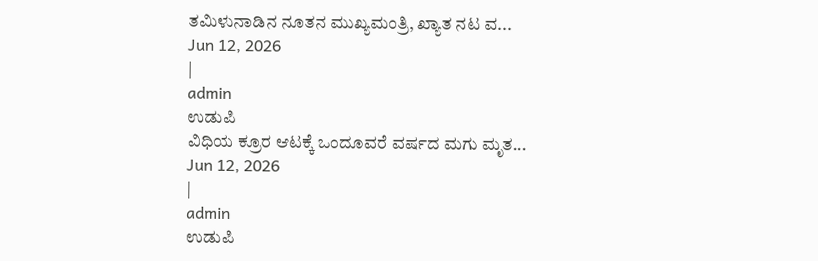ತಮಿಳುನಾಡಿನ ನೂತನ ಮುಖ್ಯಮಂತ್ರಿ, ಖ್ಯಾತ ನಟ ವ...
Jun 12, 2026
|
admin
ಉಡುಪಿ
ವಿಧಿಯ ಕ್ರೂರ ಆಟಕ್ಕೆ ಒಂದೂವರೆ ವರ್ಷದ ಮಗು ಮೃತ...
Jun 12, 2026
|
admin
ಉಡುಪಿ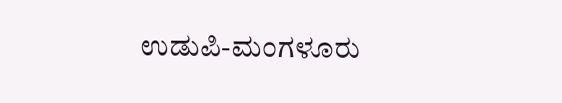ಉಡುಪಿ-ಮಂಗಳೂರು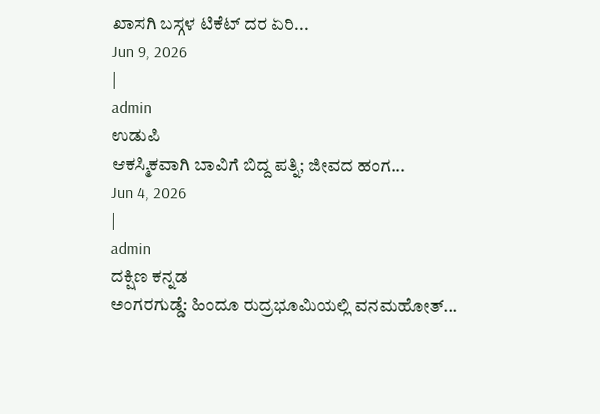ಖಾಸಗಿ ಬಸ್ಗಳ ಟಿಕೆಟ್ ದರ ಏರಿ...
Jun 9, 2026
|
admin
ಉಡುಪಿ
ಆಕಸ್ಮಿಕವಾಗಿ ಬಾವಿಗೆ ಬಿದ್ದ ಪತ್ನಿ; ಜೀವದ ಹಂಗ...
Jun 4, 2026
|
admin
ದಕ್ಷಿಣ ಕನ್ನಡ
ಅಂಗರಗುಡ್ಡೆ: ಹಿಂದೂ ರುದ್ರಭೂಮಿಯಲ್ಲಿ ವನಮಹೋತ್...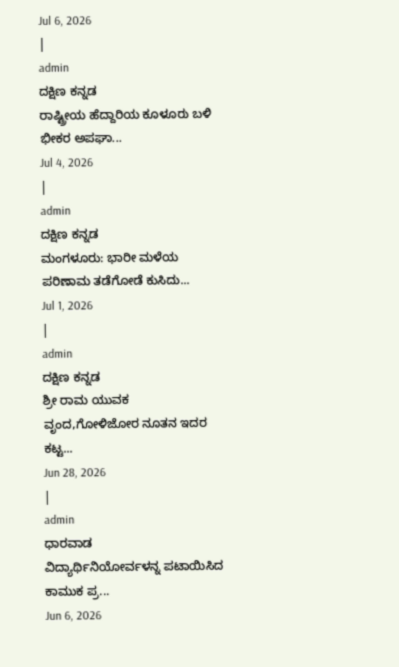Jul 6, 2026
|
admin
ದಕ್ಷಿಣ ಕನ್ನಡ
ರಾಷ್ಟ್ರೀಯ ಹೆದ್ದಾರಿಯ ಕೂಳೂರು ಬಳಿ ಭೀಕರ ಅಪಘಾ...
Jul 4, 2026
|
admin
ದಕ್ಷಿಣ ಕನ್ನಡ
ಮಂಗಳೂರು: ಭಾರೀ ಮಳೆಯ ಪರಿಣಾಮ ತಡೆಗೋಡೆ ಕುಸಿದು...
Jul 1, 2026
|
admin
ದಕ್ಷಿಣ ಕನ್ನಡ
ಶ್ರೀ ರಾಮ ಯುವಕ ವೃಂದ,ಗೋಳಿಜೋರ ನೂತನ ಇದರ ಕಟ್ಟ...
Jun 28, 2026
|
admin
ಧಾರವಾಡ
ವಿದ್ಯಾರ್ಥಿನಿಯೋರ್ವಳನ್ನ ಪಟಾಯಿಸಿದ ಕಾಮುಕ ಪ್ರ...
Jun 6, 2026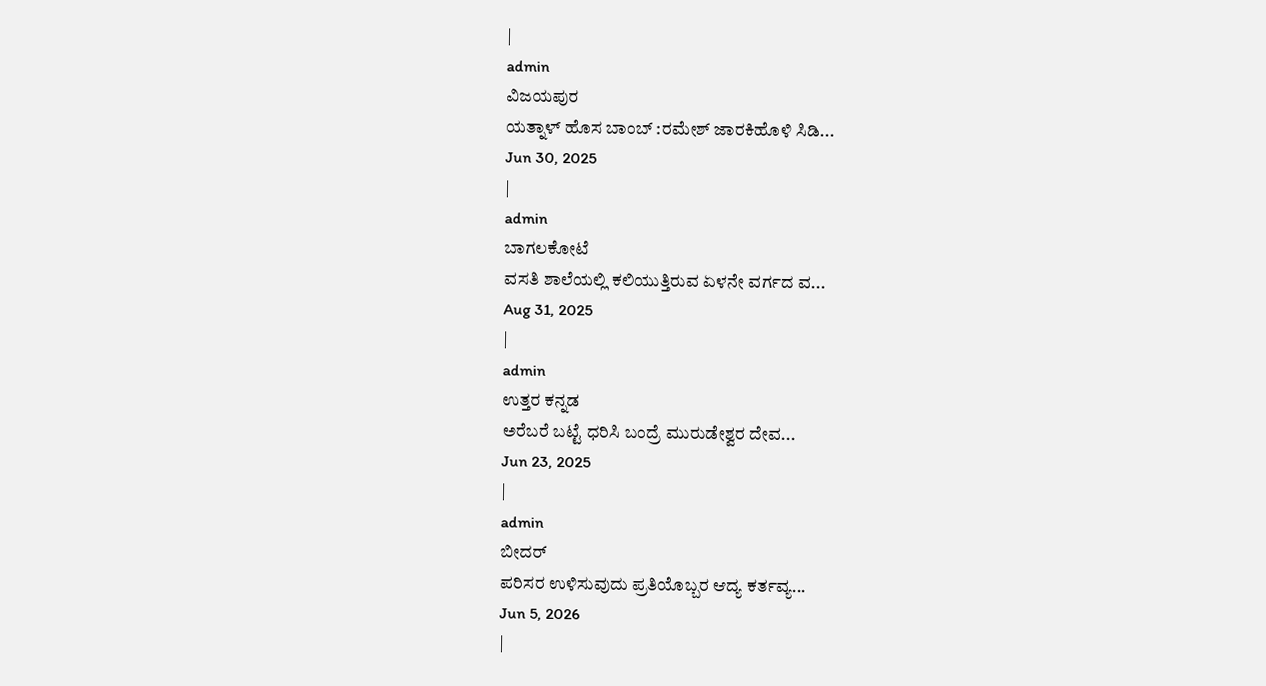|
admin
ವಿಜಯಪುರ
ಯತ್ನಾಳ್ ಹೊಸ ಬಾಂಬ್ :ರಮೇಶ್ ಜಾರಕಿಹೊಳಿ ಸಿಡಿ...
Jun 30, 2025
|
admin
ಬಾಗಲಕೋಟೆ
ವಸತಿ ಶಾಲೆಯಲ್ಲಿ ಕಲಿಯುತ್ತಿರುವ ಏಳನೇ ವರ್ಗದ ವ...
Aug 31, 2025
|
admin
ಉತ್ತರ ಕನ್ನಡ
ಅರೆಬರೆ ಬಟ್ಟೆ ಧರಿಸಿ ಬಂದ್ರೆ ಮುರುಡೇಶ್ವರ ದೇವ...
Jun 23, 2025
|
admin
ಬೀದರ್
ಪರಿಸರ ಉಳಿಸುವುದು ಪ್ರತಿಯೊಬ್ಬರ ಆದ್ಯ ಕರ್ತವ್ಯ...
Jun 5, 2026
|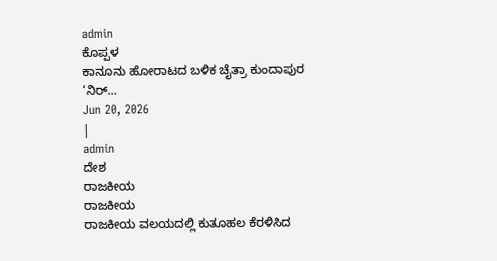admin
ಕೊಪ್ಪಳ
ಕಾನೂನು ಹೋರಾಟದ ಬಳಿಕ ಚೈತ್ರಾ ಕುಂದಾಪುರ ‘ನಿರ್...
Jun 20, 2026
|
admin
ದೇಶ
ರಾಜಕೀಯ
ರಾಜಕೀಯ
ರಾಜಕೀಯ ವಲಯದಲ್ಲಿ ಕುತೂಹಲ ಕೆರಳಿಸಿದ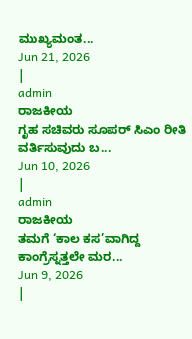ಮುಖ್ಯಮಂತ...
Jun 21, 2026
|
admin
ರಾಜಕೀಯ
ಗೃಹ ಸಚಿವರು ಸೂಪರ್ ಸಿಎಂ ರೀತಿ ವರ್ತಿಸುವುದು ಬ...
Jun 10, 2026
|
admin
ರಾಜಕೀಯ
ತಮಗೆ ‘ಕಾಲ ಕಸ’ವಾಗಿದ್ದ ಕಾಂಗ್ರೆಸ್ನತ್ತಲೇ ಮರ...
Jun 9, 2026
|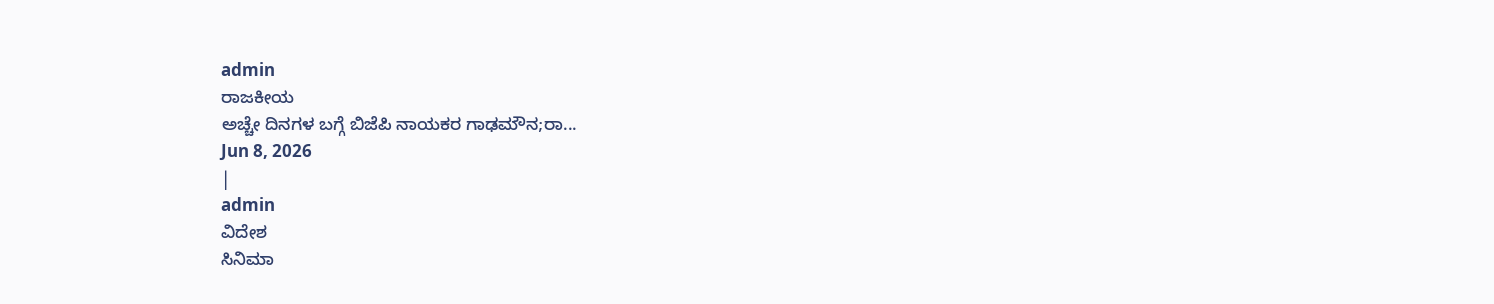admin
ರಾಜಕೀಯ
ಅಚ್ಚೇ ದಿನಗಳ ಬಗ್ಗೆ ಬಿಜೆಪಿ ನಾಯಕರ ಗಾಢಮೌನ;ರಾ...
Jun 8, 2026
|
admin
ವಿದೇಶ
ಸಿನಿಮಾ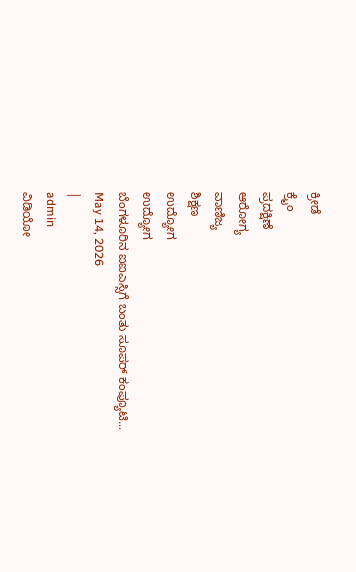ಕ್ರೀಡೆ
ಕ್ರೈಂ
ಪ್ರದಕ್ಷಿಣೆ
ಆರೋಗ್ಯ
ವಾಣಿಜ್ಯ
ಶಿಕ್ಷಣ
ಉದ್ಯೋಗ
ಉದ್ಯೋಗ
ಬೆಂಗಳೂರಿನ ಐಐಎಸ್ಸಿಗೆ ಬಂತು ಸೂಪರ್ ಕಂಪ್ಯೂಟಿ...
May 14, 2026
|
admin
ವಿಡಿಯೋ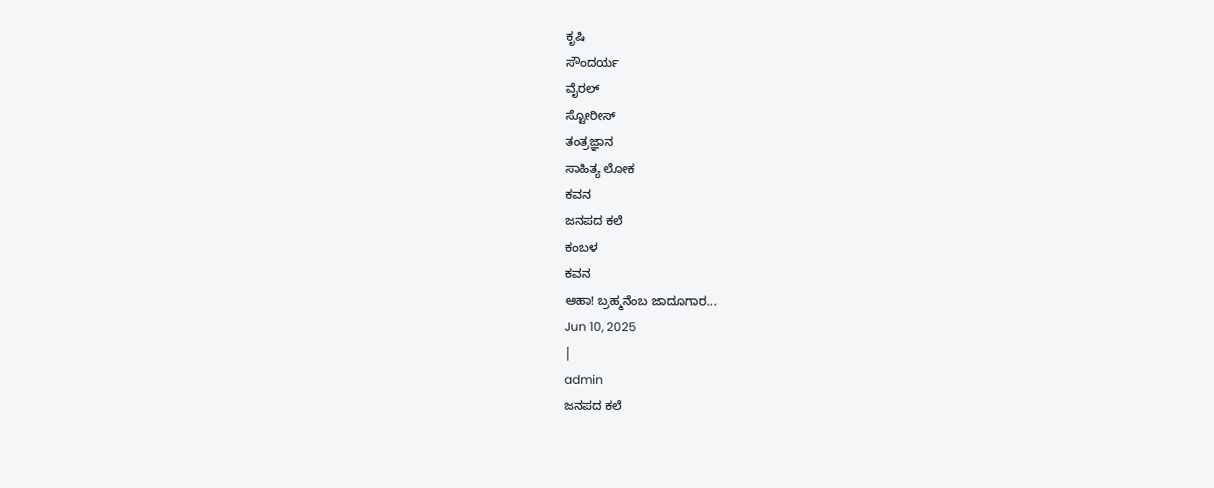ಕೃಷಿ
ಸೌಂದರ್ಯ
ವೈರಲ್
ಸ್ಟೋರೀಸ್
ತಂತ್ರಜ್ಞಾನ
ಸಾಹಿತ್ಯ ಲೋಕ
ಕವನ
ಜನಪದ ಕಲೆ
ಕಂಬಳ
ಕವನ
ಆಹಾ! ಬ್ರಹ್ಮನೆಂಬ ಜಾದೂಗಾರ...
Jun 10, 2025
|
admin
ಜನಪದ ಕಲೆ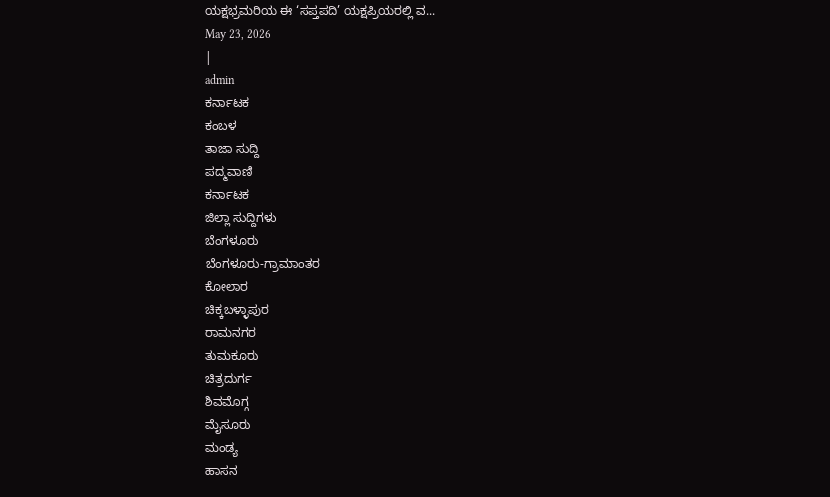ಯಕ್ಷಭ್ರಮರಿಯ ಈ ‘ಸಪ್ತಪದಿ’ ಯಕ್ಷಪ್ರಿಯರಲ್ಲಿ ವ...
May 23, 2026
|
admin
ಕರ್ನಾಟಕ
ಕಂಬಳ
ತಾಜಾ ಸುದ್ದಿ
ಪದ್ಮವಾಣಿ
ಕರ್ನಾಟಕ
ಜಿಲ್ಲಾ ಸುದ್ದಿಗಳು
ಬೆಂಗಳೂರು
ಬೆಂಗಳೂರು-ಗ್ರಾಮಾಂತರ
ಕೋಲಾರ
ಚಿಕ್ಕಬಳ್ಳಾಪುರ
ರಾಮನಗರ
ತುಮಕೂರು
ಚಿತ್ರದುರ್ಗ
ಶಿವಮೊಗ್ಗ
ಮೈಸೂರು
ಮಂಡ್ಯ
ಹಾಸನ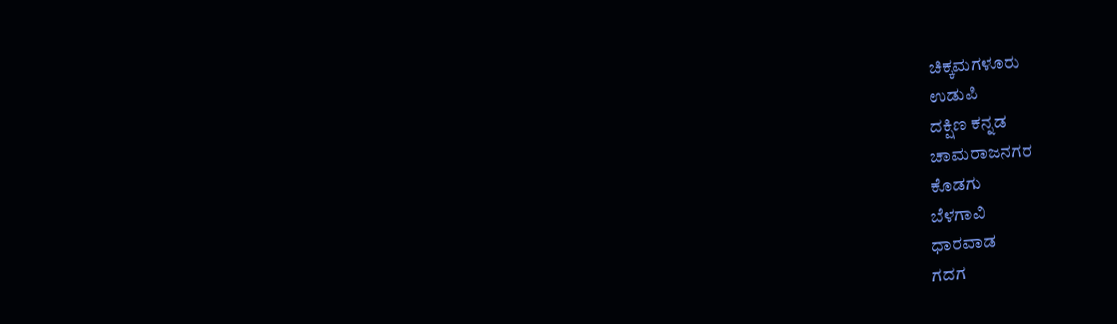ಚಿಕ್ಕಮಗಳೂರು
ಉಡುಪಿ
ದಕ್ಷಿಣ ಕನ್ನಡ
ಚಾಮರಾಜನಗರ
ಕೊಡಗು
ಬೆಳಗಾವಿ
ಧಾರವಾಡ
ಗದಗ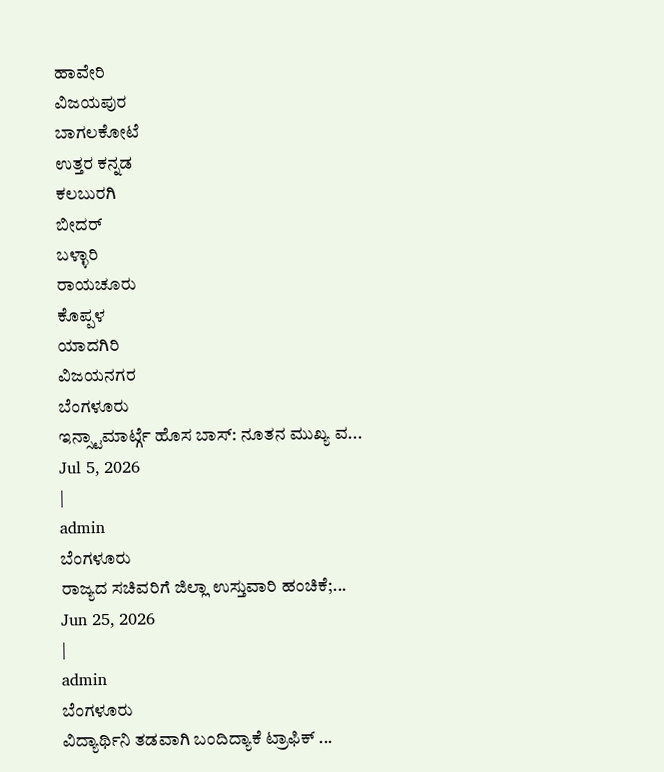ಹಾವೇರಿ
ವಿಜಯಪುರ
ಬಾಗಲಕೋಟೆ
ಉತ್ತರ ಕನ್ನಡ
ಕಲಬುರಗಿ
ಬೀದರ್
ಬಳ್ಳಾರಿ
ರಾಯಚೂರು
ಕೊಪ್ಪಳ
ಯಾದಗಿರಿ
ವಿಜಯನಗರ
ಬೆಂಗಳೂರು
ಇನ್ಸ್ಟಾಮಾರ್ಟ್ಗೆ ಹೊಸ ಬಾಸ್: ನೂತನ ಮುಖ್ಯ ವ...
Jul 5, 2026
|
admin
ಬೆಂಗಳೂರು
ರಾಜ್ಯದ ಸಚಿವರಿಗೆ ಜಿಲ್ಲಾ ಉಸ್ತುವಾರಿ ಹಂಚಿಕೆ;...
Jun 25, 2026
|
admin
ಬೆಂಗಳೂರು
ವಿದ್ಯಾರ್ಥಿನಿ ತಡವಾಗಿ ಬಂದಿದ್ಯಾಕೆ ಟ್ರಾಫಿಕ್ ...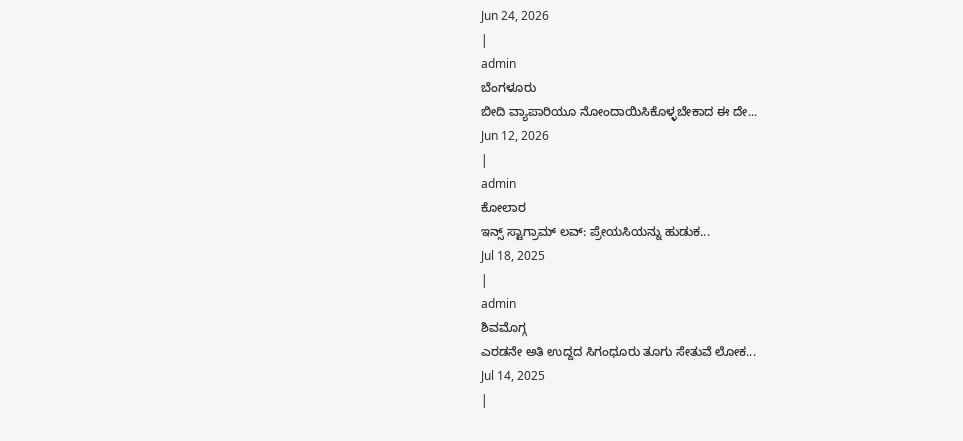Jun 24, 2026
|
admin
ಬೆಂಗಳೂರು
ಬೀದಿ ವ್ಯಾಪಾರಿಯೂ ನೋಂದಾಯಿಸಿಕೊಳ್ಳಬೇಕಾದ ಈ ದೇ...
Jun 12, 2026
|
admin
ಕೋಲಾರ
ಇನ್ಸ್ ಸ್ಟಾಗ್ರಾಮ್ ಲವ್: ಪ್ರೇಯಸಿಯನ್ನು ಹುಡುಕ...
Jul 18, 2025
|
admin
ಶಿವಮೊಗ್ಗ
ಎರಡನೇ ಅತಿ ಉದ್ದದ ಸಿಗಂಧೂರು ತೂಗು ಸೇತುವೆ ಲೋಕ...
Jul 14, 2025
|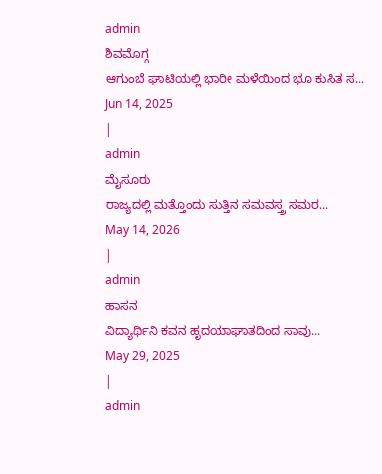admin
ಶಿವಮೊಗ್ಗ
ಆಗುಂಬೆ ಘಾಟಿಯಲ್ಲಿ ಭಾರೀ ಮಳೆಯಿಂದ ಭೂ ಕುಸಿತ ಸ...
Jun 14, 2025
|
admin
ಮೈಸೂರು
ರಾಜ್ಯದಲ್ಲಿ ಮತ್ತೊಂದು ಸುತ್ತಿನ ಸಮವಸ್ತ್ರ ಸಮರ...
May 14, 2026
|
admin
ಹಾಸನ
ವಿದ್ಯಾರ್ಥಿನಿ ಕವನ ಹೃದಯಾಘಾತದಿಂದ ಸಾವು...
May 29, 2025
|
admin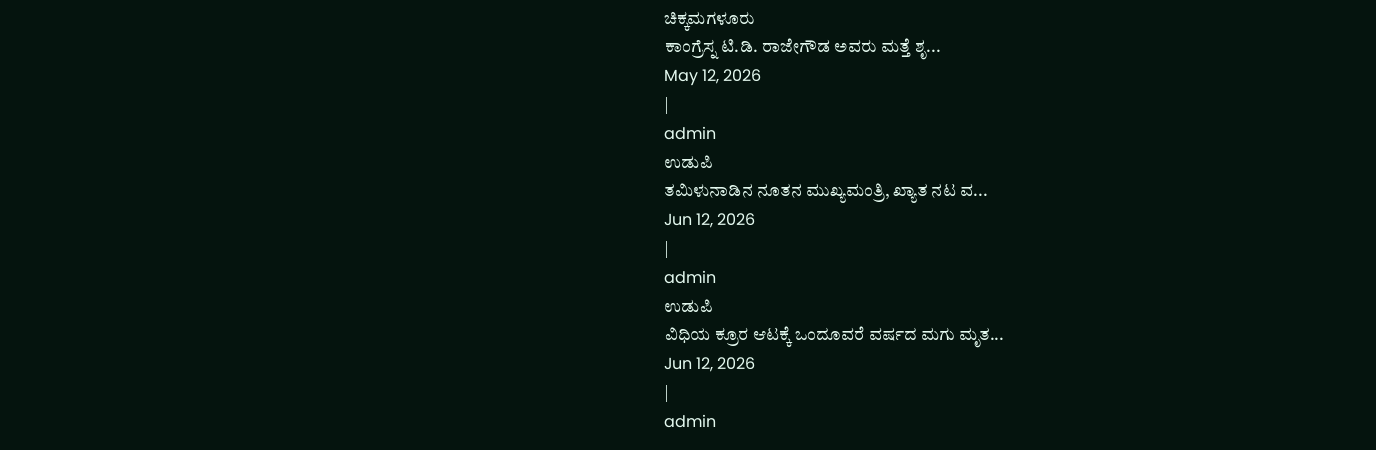ಚಿಕ್ಕಮಗಳೂರು
ಕಾಂಗ್ರೆಸ್ನ ಟಿ.ಡಿ. ರಾಜೇಗೌಡ ಅವರು ಮತ್ತೆ ಶೃ...
May 12, 2026
|
admin
ಉಡುಪಿ
ತಮಿಳುನಾಡಿನ ನೂತನ ಮುಖ್ಯಮಂತ್ರಿ, ಖ್ಯಾತ ನಟ ವ...
Jun 12, 2026
|
admin
ಉಡುಪಿ
ವಿಧಿಯ ಕ್ರೂರ ಆಟಕ್ಕೆ ಒಂದೂವರೆ ವರ್ಷದ ಮಗು ಮೃತ...
Jun 12, 2026
|
admin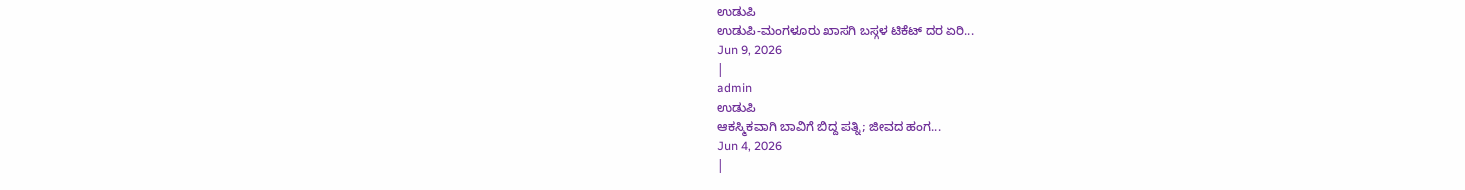ಉಡುಪಿ
ಉಡುಪಿ-ಮಂಗಳೂರು ಖಾಸಗಿ ಬಸ್ಗಳ ಟಿಕೆಟ್ ದರ ಏರಿ...
Jun 9, 2026
|
admin
ಉಡುಪಿ
ಆಕಸ್ಮಿಕವಾಗಿ ಬಾವಿಗೆ ಬಿದ್ದ ಪತ್ನಿ; ಜೀವದ ಹಂಗ...
Jun 4, 2026
|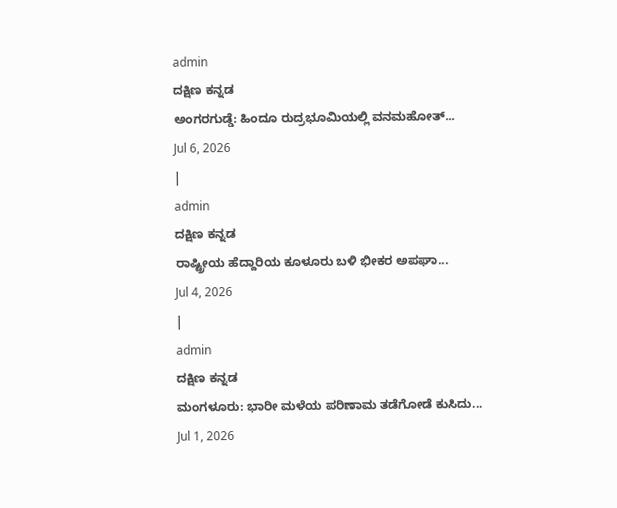admin
ದಕ್ಷಿಣ ಕನ್ನಡ
ಅಂಗರಗುಡ್ಡೆ: ಹಿಂದೂ ರುದ್ರಭೂಮಿಯಲ್ಲಿ ವನಮಹೋತ್...
Jul 6, 2026
|
admin
ದಕ್ಷಿಣ ಕನ್ನಡ
ರಾಷ್ಟ್ರೀಯ ಹೆದ್ದಾರಿಯ ಕೂಳೂರು ಬಳಿ ಭೀಕರ ಅಪಘಾ...
Jul 4, 2026
|
admin
ದಕ್ಷಿಣ ಕನ್ನಡ
ಮಂಗಳೂರು: ಭಾರೀ ಮಳೆಯ ಪರಿಣಾಮ ತಡೆಗೋಡೆ ಕುಸಿದು...
Jul 1, 2026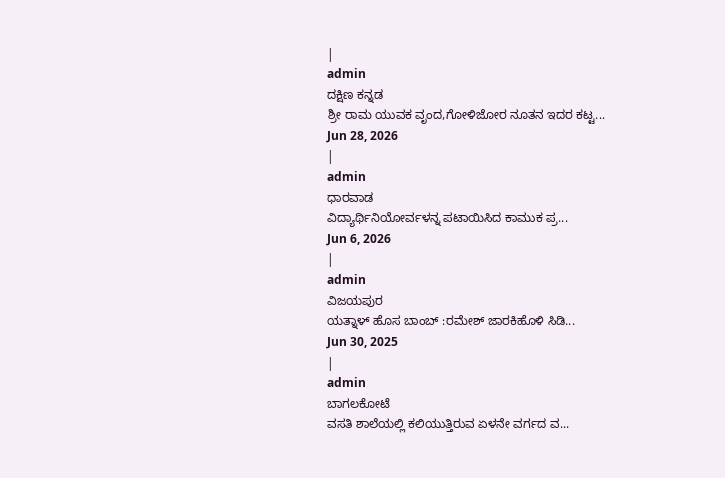|
admin
ದಕ್ಷಿಣ ಕನ್ನಡ
ಶ್ರೀ ರಾಮ ಯುವಕ ವೃಂದ,ಗೋಳಿಜೋರ ನೂತನ ಇದರ ಕಟ್ಟ...
Jun 28, 2026
|
admin
ಧಾರವಾಡ
ವಿದ್ಯಾರ್ಥಿನಿಯೋರ್ವಳನ್ನ ಪಟಾಯಿಸಿದ ಕಾಮುಕ ಪ್ರ...
Jun 6, 2026
|
admin
ವಿಜಯಪುರ
ಯತ್ನಾಳ್ ಹೊಸ ಬಾಂಬ್ :ರಮೇಶ್ ಜಾರಕಿಹೊಳಿ ಸಿಡಿ...
Jun 30, 2025
|
admin
ಬಾಗಲಕೋಟೆ
ವಸತಿ ಶಾಲೆಯಲ್ಲಿ ಕಲಿಯುತ್ತಿರುವ ಏಳನೇ ವರ್ಗದ ವ...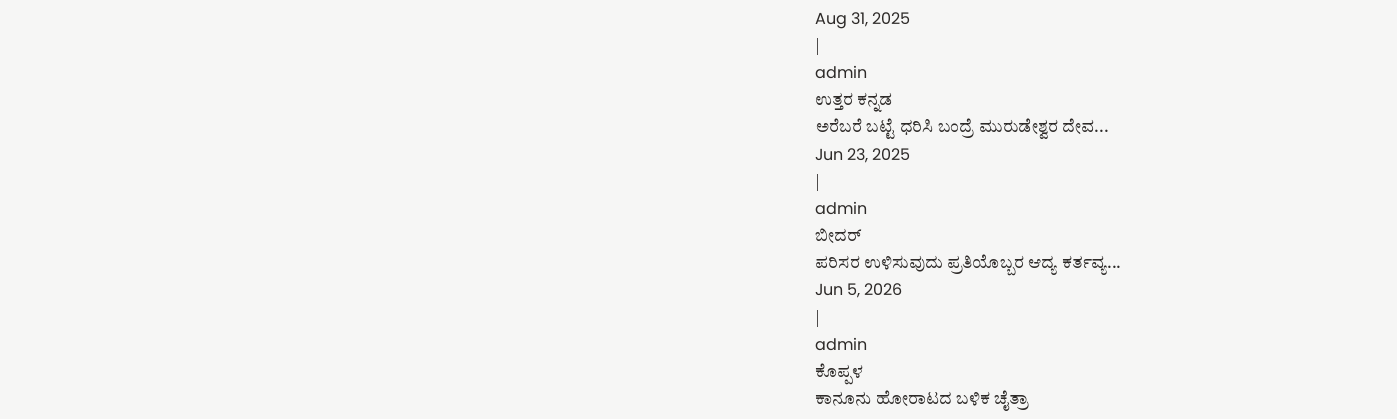Aug 31, 2025
|
admin
ಉತ್ತರ ಕನ್ನಡ
ಅರೆಬರೆ ಬಟ್ಟೆ ಧರಿಸಿ ಬಂದ್ರೆ ಮುರುಡೇಶ್ವರ ದೇವ...
Jun 23, 2025
|
admin
ಬೀದರ್
ಪರಿಸರ ಉಳಿಸುವುದು ಪ್ರತಿಯೊಬ್ಬರ ಆದ್ಯ ಕರ್ತವ್ಯ...
Jun 5, 2026
|
admin
ಕೊಪ್ಪಳ
ಕಾನೂನು ಹೋರಾಟದ ಬಳಿಕ ಚೈತ್ರಾ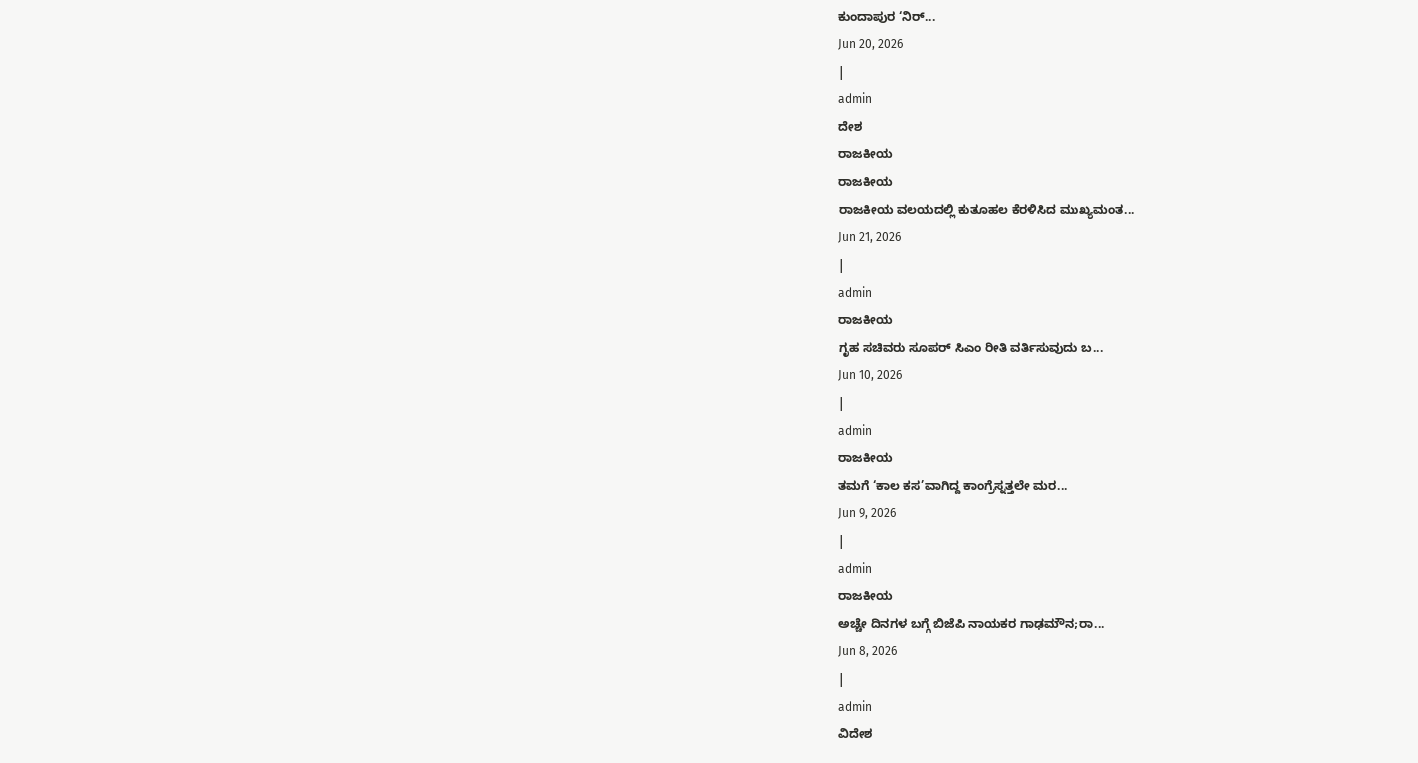ಕುಂದಾಪುರ ‘ನಿರ್...
Jun 20, 2026
|
admin
ದೇಶ
ರಾಜಕೀಯ
ರಾಜಕೀಯ
ರಾಜಕೀಯ ವಲಯದಲ್ಲಿ ಕುತೂಹಲ ಕೆರಳಿಸಿದ ಮುಖ್ಯಮಂತ...
Jun 21, 2026
|
admin
ರಾಜಕೀಯ
ಗೃಹ ಸಚಿವರು ಸೂಪರ್ ಸಿಎಂ ರೀತಿ ವರ್ತಿಸುವುದು ಬ...
Jun 10, 2026
|
admin
ರಾಜಕೀಯ
ತಮಗೆ ‘ಕಾಲ ಕಸ’ವಾಗಿದ್ದ ಕಾಂಗ್ರೆಸ್ನತ್ತಲೇ ಮರ...
Jun 9, 2026
|
admin
ರಾಜಕೀಯ
ಅಚ್ಚೇ ದಿನಗಳ ಬಗ್ಗೆ ಬಿಜೆಪಿ ನಾಯಕರ ಗಾಢಮೌನ;ರಾ...
Jun 8, 2026
|
admin
ವಿದೇಶ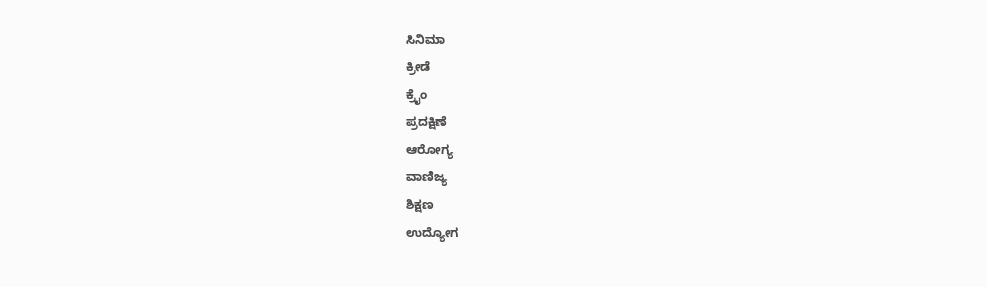ಸಿನಿಮಾ
ಕ್ರೀಡೆ
ಕ್ರೈಂ
ಪ್ರದಕ್ಷಿಣೆ
ಆರೋಗ್ಯ
ವಾಣಿಜ್ಯ
ಶಿಕ್ಷಣ
ಉದ್ಯೋಗ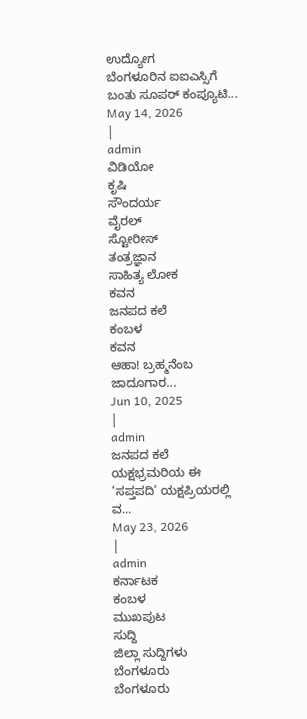ಉದ್ಯೋಗ
ಬೆಂಗಳೂರಿನ ಐಐಎಸ್ಸಿಗೆ ಬಂತು ಸೂಪರ್ ಕಂಪ್ಯೂಟಿ...
May 14, 2026
|
admin
ವಿಡಿಯೋ
ಕೃಷಿ
ಸೌಂದರ್ಯ
ವೈರಲ್
ಸ್ಟೋರೀಸ್
ತಂತ್ರಜ್ಞಾನ
ಸಾಹಿತ್ಯ ಲೋಕ
ಕವನ
ಜನಪದ ಕಲೆ
ಕಂಬಳ
ಕವನ
ಆಹಾ! ಬ್ರಹ್ಮನೆಂಬ ಜಾದೂಗಾರ...
Jun 10, 2025
|
admin
ಜನಪದ ಕಲೆ
ಯಕ್ಷಭ್ರಮರಿಯ ಈ ‘ಸಪ್ತಪದಿ’ ಯಕ್ಷಪ್ರಿಯರಲ್ಲಿ ವ...
May 23, 2026
|
admin
ಕರ್ನಾಟಕ
ಕಂಬಳ
ಮುಖಪುಟ
ಸುದ್ದಿ
ಜಿಲ್ಲಾ ಸುದ್ದಿಗಳು
ಬೆಂಗಳೂರು
ಬೆಂಗಳೂರು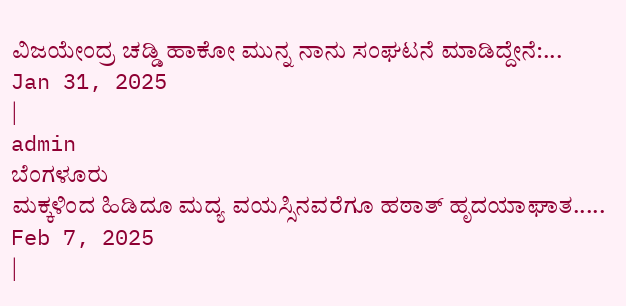ವಿಜಯೇಂದ್ರ ಚಡ್ಡಿ ಹಾಕೋ ಮುನ್ನ ನಾನು ಸಂಘಟನೆ ಮಾಡಿದ್ದೇನೆ:...
Jan 31, 2025
|
admin
ಬೆಂಗಳೂರು
ಮಕ್ಕಳಿಂದ ಹಿಡಿದೂ ಮದ್ಯ ವಯಸ್ಸಿನವರೆಗೂ ಹಠಾತ್ ಹೃದಯಾಘಾತ.....
Feb 7, 2025
|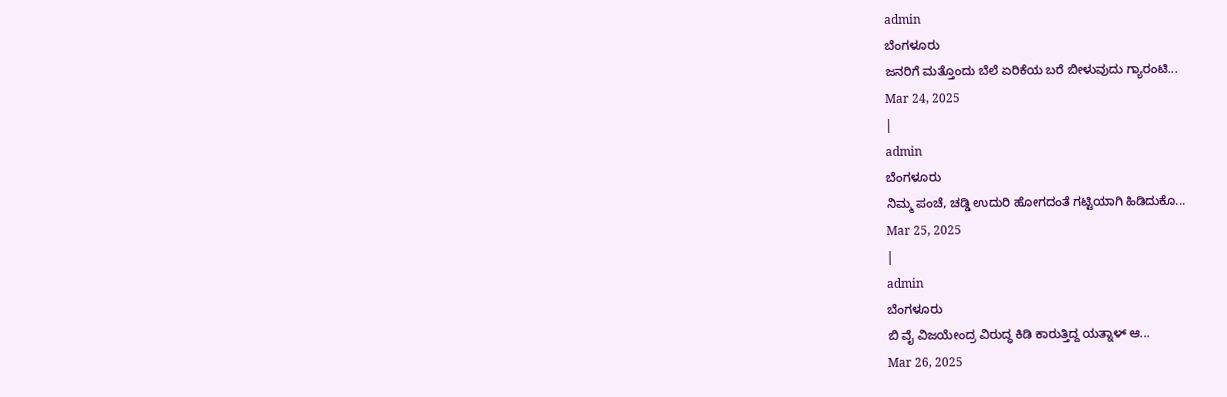admin
ಬೆಂಗಳೂರು
ಜನರಿಗೆ ಮತ್ತೊಂದು ಬೆಲೆ ಏರಿಕೆಯ ಬರೆ ಬೀಳುವುದು ಗ್ಯಾರಂಟಿ...
Mar 24, 2025
|
admin
ಬೆಂಗಳೂರು
ನಿಮ್ಮ ಪಂಚೆ, ಚಡ್ಡಿ ಉದುರಿ ಹೋಗದಂತೆ ಗಟ್ಟಿಯಾಗಿ ಹಿಡಿದುಕೊ...
Mar 25, 2025
|
admin
ಬೆಂಗಳೂರು
ಬಿ ವೈ ವಿಜಯೇಂದ್ರ ವಿರುದ್ಧ ಕಿಡಿ ಕಾರುತ್ತಿದ್ದ ಯತ್ನಾಳ್ ಆ...
Mar 26, 2025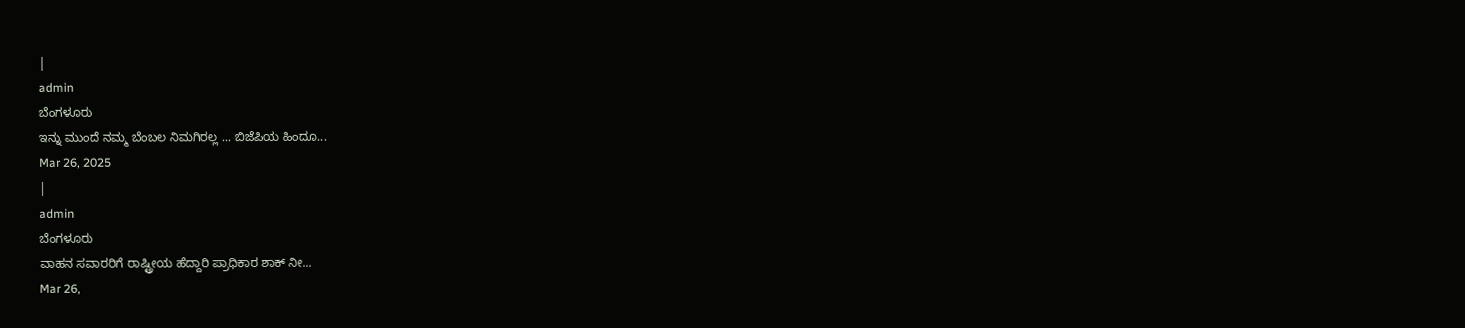|
admin
ಬೆಂಗಳೂರು
ಇನ್ನು ಮುಂದೆ ನಮ್ಮ ಬೆಂಬಲ ನಿಮಗಿರಲ್ಲ ... ಬಿಜೆಪಿಯ ಹಿಂದೂ...
Mar 26, 2025
|
admin
ಬೆಂಗಳೂರು
ವಾಹನ ಸವಾರರಿಗೆ ರಾಷ್ಟ್ರೀಯ ಹೆದ್ದಾರಿ ಪ್ರಾಧಿಕಾರ ಶಾಕ್ ನೀ...
Mar 26,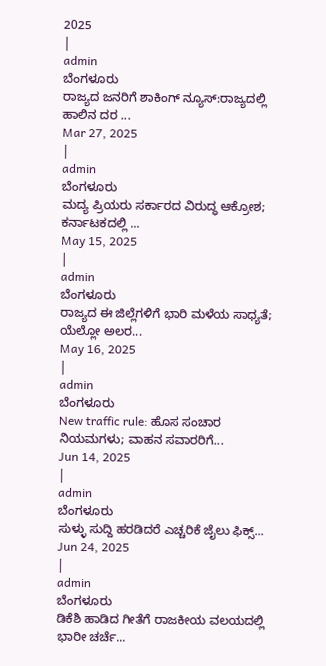2025
|
admin
ಬೆಂಗಳೂರು
ರಾಜ್ಯದ ಜನರಿಗೆ ಶಾಕಿಂಗ್ ನ್ಯೂಸ್:ರಾಜ್ಯದಲ್ಲಿ ಹಾಲಿನ ದರ ...
Mar 27, 2025
|
admin
ಬೆಂಗಳೂರು
ಮದ್ಯ ಪ್ರಿಯರು ಸರ್ಕಾರದ ವಿರುದ್ಧ ಆಕ್ರೋಶ; ಕರ್ನಾಟಕದಲ್ಲಿ ...
May 15, 2025
|
admin
ಬೆಂಗಳೂರು
ರಾಜ್ಯದ ಈ ಜಿಲ್ಲೆಗಳಿಗೆ ಭಾರಿ ಮಳೆಯ ಸಾಧ್ಯತೆ; ಯೆಲ್ಲೋ ಅಲರ...
May 16, 2025
|
admin
ಬೆಂಗಳೂರು
New traffic rule: ಹೊಸ ಸಂಚಾರ ನಿಯಮಗಳು; ವಾಹನ ಸವಾರರಿಗೆ...
Jun 14, 2025
|
admin
ಬೆಂಗಳೂರು
ಸುಳ್ಳು ಸುದ್ದಿ ಹರಡಿದರೆ ಎಚ್ಚರಿಕೆ ಜೈಲು ಫಿಕ್ಸ್...
Jun 24, 2025
|
admin
ಬೆಂಗಳೂರು
ಡಿಕೆಶಿ ಹಾಡಿದ ಗೀತೆಗೆ ರಾಜಕೀಯ ವಲಯದಲ್ಲಿ ಭಾರೀ ಚರ್ಚೆ...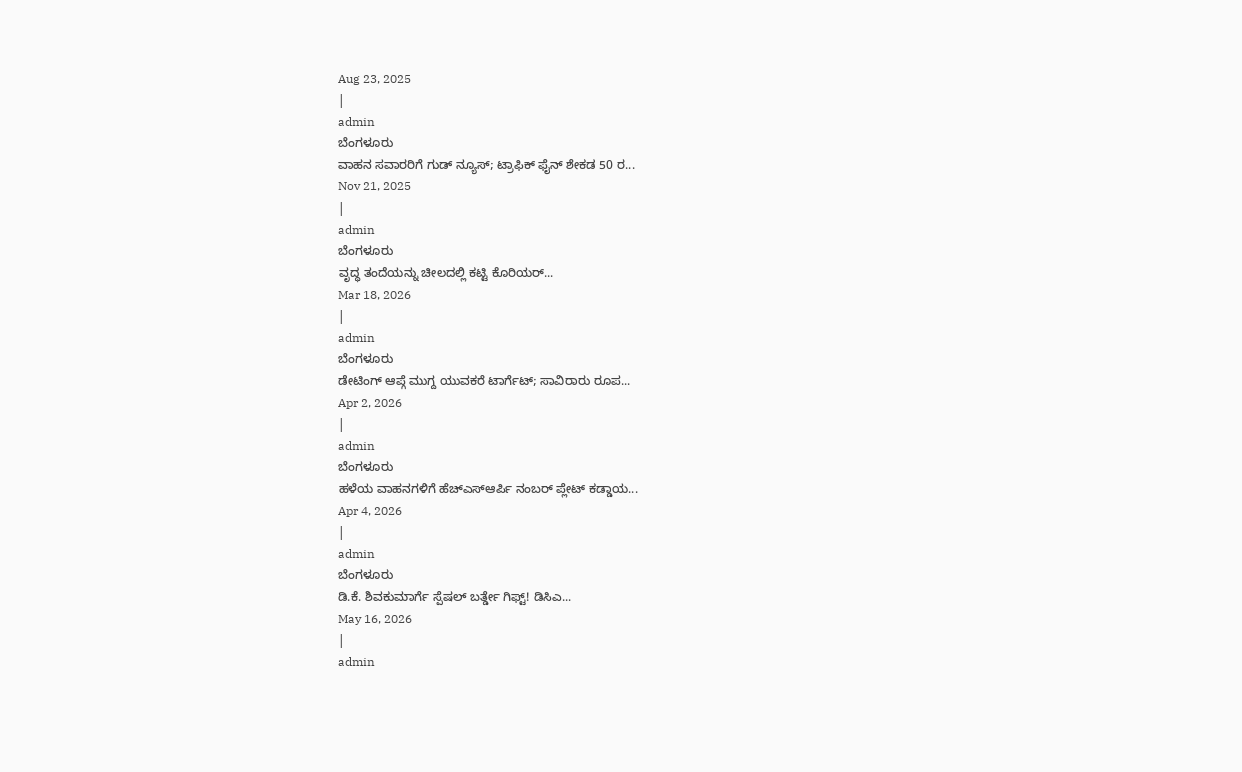Aug 23, 2025
|
admin
ಬೆಂಗಳೂರು
ವಾಹನ ಸವಾರರಿಗೆ ಗುಡ್ ನ್ಯೂಸ್; ಟ್ರಾಫಿಕ್ ಫೈನ್ ಶೇಕಡ 50 ರ...
Nov 21, 2025
|
admin
ಬೆಂಗಳೂರು
ವೃದ್ಧ ತಂದೆಯನ್ನು ಚೀಲದಲ್ಲಿ ಕಟ್ಟಿ ಕೊರಿಯರ್...
Mar 18, 2026
|
admin
ಬೆಂಗಳೂರು
ಡೇಟಿಂಗ್ ಆಪ್ಗೆ ಮುಗ್ದ ಯುವಕರೆ ಟಾರ್ಗೆಟ್; ಸಾವಿರಾರು ರೂಪ...
Apr 2, 2026
|
admin
ಬೆಂಗಳೂರು
ಹಳೆಯ ವಾಹನಗಳಿಗೆ ಹೆಚ್ಎಸ್ಆರ್ಪಿ ನಂಬರ್ ಪ್ಲೇಟ್ ಕಡ್ಡಾಯ...
Apr 4, 2026
|
admin
ಬೆಂಗಳೂರು
ಡಿ.ಕೆ. ಶಿವಕುಮಾರ್ಗೆ ಸ್ಪೆಷಲ್ ಬರ್ತ್ಡೇ ಗಿಫ್ಟ್! ಡಿಸಿಎ...
May 16, 2026
|
admin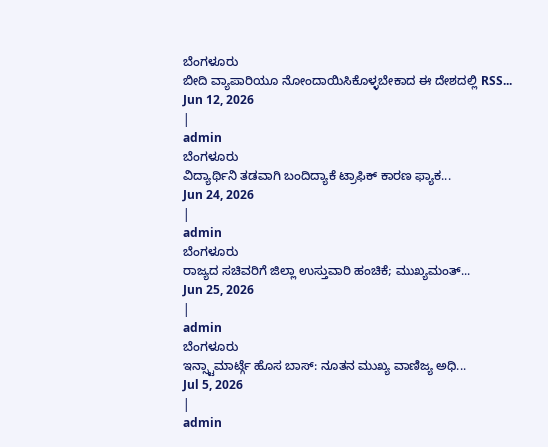ಬೆಂಗಳೂರು
ಬೀದಿ ವ್ಯಾಪಾರಿಯೂ ನೋಂದಾಯಿಸಿಕೊಳ್ಳಬೇಕಾದ ಈ ದೇಶದಲ್ಲಿ RSS...
Jun 12, 2026
|
admin
ಬೆಂಗಳೂರು
ವಿದ್ಯಾರ್ಥಿನಿ ತಡವಾಗಿ ಬಂದಿದ್ಯಾಕೆ ಟ್ರಾಫಿಕ್ ಕಾರಣ ಫ್ಯಾಕ...
Jun 24, 2026
|
admin
ಬೆಂಗಳೂರು
ರಾಜ್ಯದ ಸಚಿವರಿಗೆ ಜಿಲ್ಲಾ ಉಸ್ತುವಾರಿ ಹಂಚಿಕೆ; ಮುಖ್ಯಮಂತ್...
Jun 25, 2026
|
admin
ಬೆಂಗಳೂರು
ಇನ್ಸ್ಟಾಮಾರ್ಟ್ಗೆ ಹೊಸ ಬಾಸ್: ನೂತನ ಮುಖ್ಯ ವಾಣಿಜ್ಯ ಅಧಿ...
Jul 5, 2026
|
admin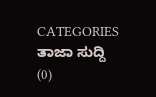CATEGORIES
ತಾಜಾ ಸುದ್ದಿ
(0)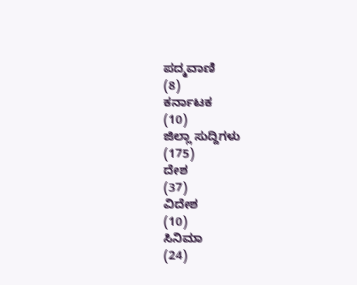ಪದ್ಮವಾಣಿ
(8)
ಕರ್ನಾಟಕ
(10)
ಜಿಲ್ಲಾ ಸುದ್ದಿಗಳು
(175)
ದೇಶ
(37)
ವಿದೇಶ
(10)
ಸಿನಿಮಾ
(24)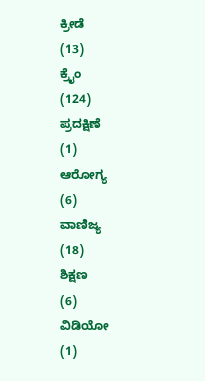ಕ್ರೀಡೆ
(13)
ಕ್ರೈಂ
(124)
ಪ್ರದಕ್ಷಿಣೆ
(1)
ಆರೋಗ್ಯ
(6)
ವಾಣಿಜ್ಯ
(18)
ಶಿಕ್ಷಣ
(6)
ವಿಡಿಯೋ
(1)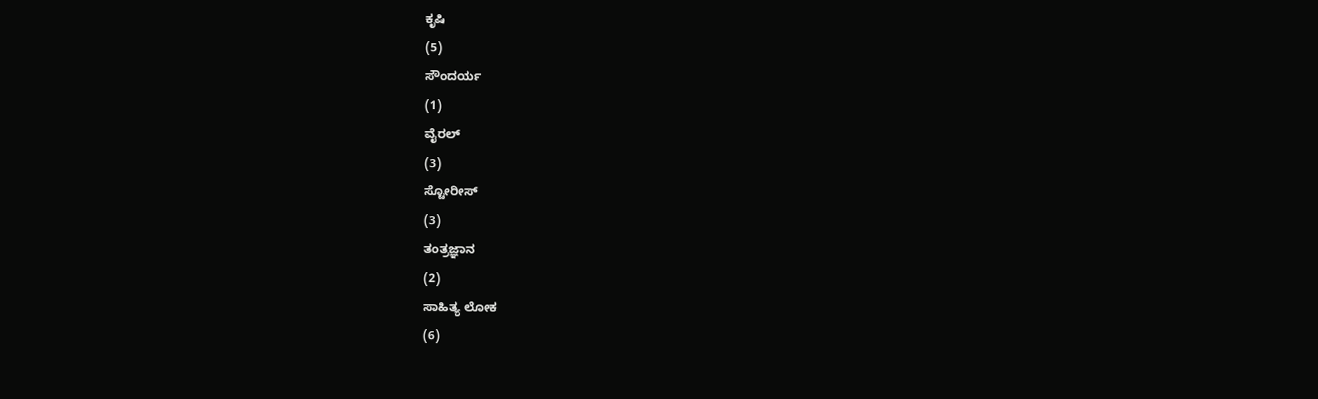ಕೃಷಿ
(5)
ಸೌಂದರ್ಯ
(1)
ವೈರಲ್
(3)
ಸ್ಟೋರೀಸ್
(3)
ತಂತ್ರಜ್ಞಾನ
(2)
ಸಾಹಿತ್ಯ ಲೋಕ
(6)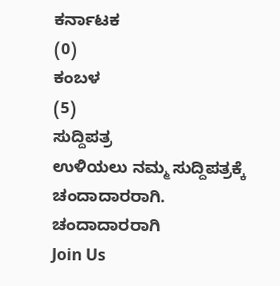ಕರ್ನಾಟಕ
(0)
ಕಂಬಳ
(5)
ಸುದ್ದಿಪತ್ರ
ಉಳಿಯಲು ನಮ್ಮ ಸುದ್ದಿಪತ್ರಕ್ಕೆ ಚಂದಾದಾರರಾಗಿ.
ಚಂದಾದಾರರಾಗಿ
Join Us